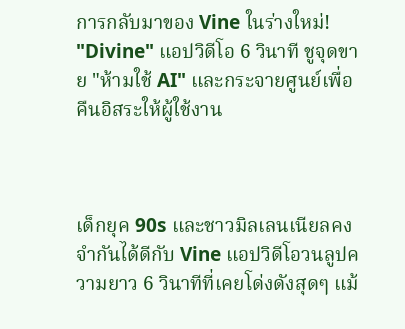การกลับมาของ Vine ในร่างใหม่! "Divine" แอปวิดีโอ 6 วินาที ชูจุดขาย "ห้ามใช้ AI" และกระจายศูนย์เพื่อคืนอิสระให้ผู้ใช้งาน



เด็กยุค 90s และชาวมิลเลนเนียลคงจำกันได้ดีกับ Vine แอปวิดีโอวนลูปความยาว 6 วินาทีที่เคยโด่งดังสุดๆ แม้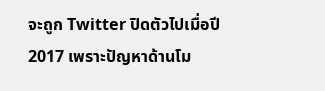จะถูก Twitter ปิดตัวไปเมื่อปี 2017 เพราะปัญหาด้านโม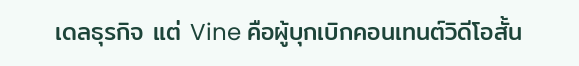เดลธุรกิจ แต่ Vine คือผู้บุกเบิกคอนเทนต์วิดีโอสั้น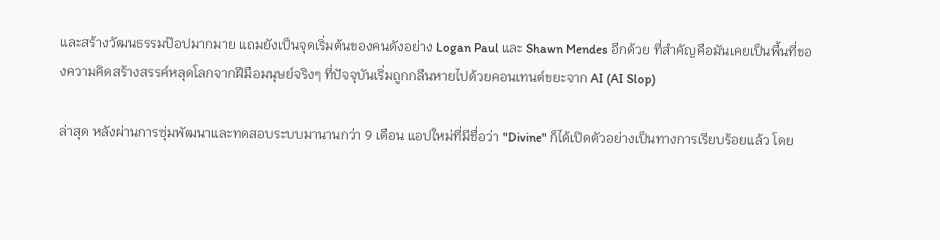และสร้างวัฒนธรรมป๊อปมากมาย แถมยังเป็นจุดเริ่มต้นของคนดังอย่าง Logan Paul และ Shawn Mendes อีกด้วย ที่สำคัญคือมันเคยเป็นพื้นที่ของความคิดสร้างสรรค์หลุดโลกจากฝีมือมนุษย์จริงๆ ที่ปัจจุบันเริ่มถูกกลืนหายไปด้วยคอนเทนต์ขยะจาก AI (AI Slop)

ล่าสุด หลังผ่านการซุ่มพัฒนาและทดสอบระบบมานานกว่า 9 เดือน แอปใหม่ที่มีชื่อว่า "Divine" ก็ได้เปิดตัวอย่างเป็นทางการเรียบร้อยแล้ว โดย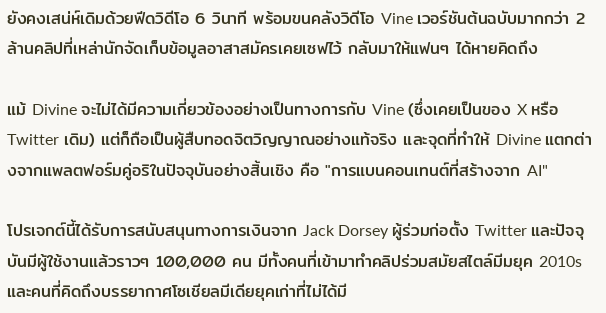ยังคงเสน่ห์เดิมด้วยฟีดวิดีโอ 6 วินาที พร้อมขนคลังวิดีโอ Vine เวอร์ชันต้นฉบับมากกว่า 2 ล้านคลิปที่เหล่านักจัดเก็บข้อมูลอาสาสมัครเคยเซฟไว้ กลับมาให้แฟนๆ ได้หายคิดถึง

แม้ Divine จะไม่ได้มีความเกี่ยวข้องอย่างเป็นทางการกับ Vine (ซึ่งเคยเป็นของ X หรือ Twitter เดิม) แต่ก็ถือเป็นผู้สืบทอดจิตวิญญาณอย่างแท้จริง และจุดที่ทำให้ Divine แตกต่างจากแพลตฟอร์มคู่อริในปัจจุบันอย่างสิ้นเชิง คือ "การแบนคอนเทนต์ที่สร้างจาก AI"

โปรเจกต์นี้ได้รับการสนับสนุนทางการเงินจาก Jack Dorsey ผู้ร่วมก่อตั้ง Twitter และปัจจุบันมีผู้ใช้งานแล้วราวๆ 100,000 คน มีทั้งคนที่เข้ามาทำคลิปร่วมสมัยสไตล์มีมยุค 2010s และคนที่คิดถึงบรรยากาศโซเชียลมีเดียยุคเก่าที่ไม่ได้มี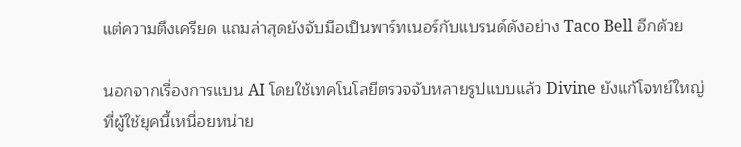แต่ความตึงเครียด แถมล่าสุดยังจับมือเป็นพาร์ทเนอร์กับแบรนด์ดังอย่าง Taco Bell อีกด้วย

นอกจากเรื่องการแบน AI โดยใช้เทคโนโลยีตรวจจับหลายรูปแบบแล้ว Divine ยังแก้โจทย์ใหญ่ที่ผู้ใช้ยุคนี้เหนื่อยหน่าย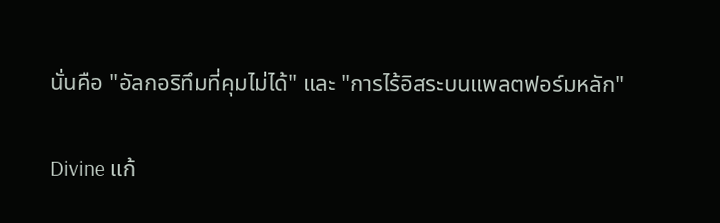นั่นคือ "อัลกอริทึมที่คุมไม่ได้" และ "การไร้อิสระบนแพลตฟอร์มหลัก"

Divine แก้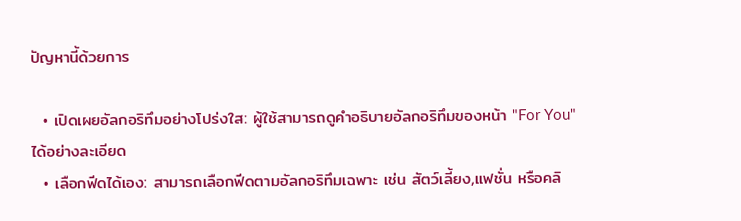ปัญหานี้ด้วยการ

  • เปิดเผยอัลกอริทึมอย่างโปร่งใส: ผู้ใช้สามารถดูคำอธิบายอัลกอริทึมของหน้า "For You" ได้อย่างละเอียด
  • เลือกฟีดได้เอง: สามารถเลือกฟีดตามอัลกอริทึมเฉพาะ เช่น สัตว์เลี้ยง,แฟชั่น หรือคลิ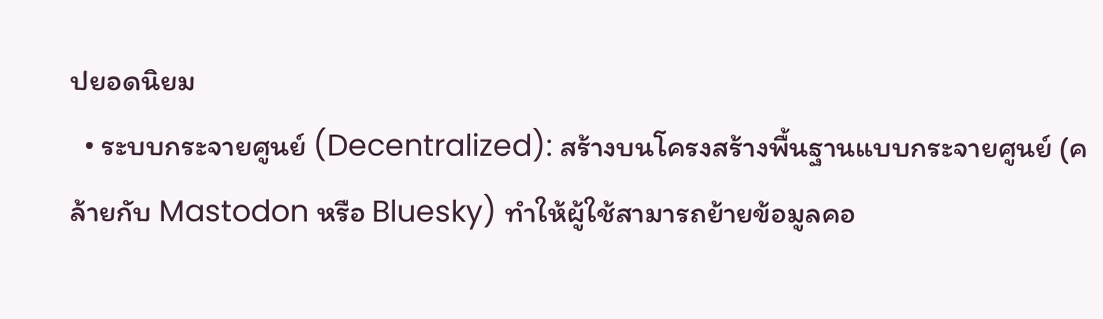ปยอดนิยม
  • ระบบกระจายศูนย์ (Decentralized): สร้างบนโครงสร้างพื้นฐานแบบกระจายศูนย์ (คล้ายกับ Mastodon หรือ Bluesky) ทำให้ผู้ใช้สามารถย้ายข้อมูลคอ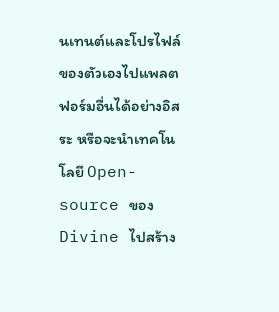นเทนต์และโปรไฟล์ของตัวเองไปแพลตฟอร์มอื่นได้อย่างอิสระ หรือจะนำเทคโนโลยี Open-source ของ Divine ไปสร้าง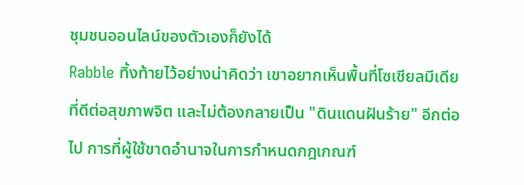ชุมชนออนไลน์ของตัวเองก็ยังได้
Rabble ทิ้งท้ายไว้อย่างน่าคิดว่า เขาอยากเห็นพื้นที่โซเชียลมีเดียที่ดีต่อสุขภาพจิต และไม่ต้องกลายเป็น "ดินแดนฝันร้าย" อีกต่อไป การที่ผู้ใช้ขาดอำนาจในการกำหนดกฎเกณฑ์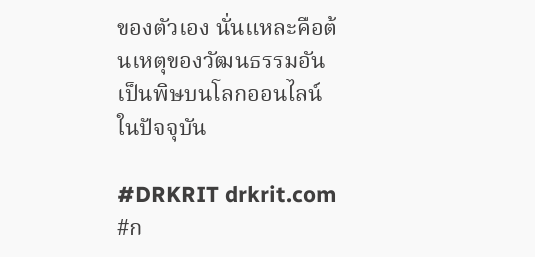ของตัวเอง นั่นแหละคือต้นเหตุของวัฒนธรรมอันเป็นพิษบนโลกออนไลน์ในปัจจุบัน

#DRKRIT drkrit.com #ก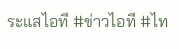ระแสไอที #ข่าวไอที #ไท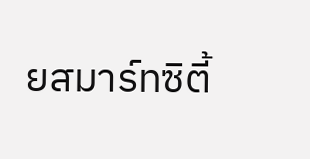ยสมาร์ทซิตี้